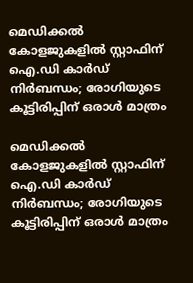മെഡിക്കല്‍ കോളജുകളില്‍ സ്റ്റാഫിന് ഐ.ഡി കാര്‍ഡ് നിര്‍ബന്ധം; രോഗിയുടെ കൂട്ടിരിപ്പിന് ഒരാള്‍ മാത്രം

മെഡിക്കല്‍ കോളജുകളില്‍ സ്റ്റാഫിന് ഐ.ഡി കാര്‍ഡ് നിര്‍ബന്ധം; രോഗിയുടെ കൂട്ടിരിപ്പിന് ഒരാള്‍ മാത്രം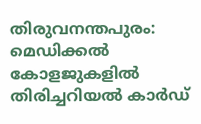തിരുവനന്തപുരം: മെഡിക്കല്‍ കോളജുകളില്‍ തിരിച്ചറിയല്‍ കാര്‍ഡ്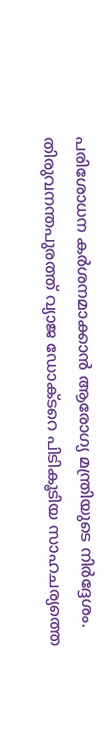പരിശോധന കര്‍ശനമാക്കാന്‍ ആരോഗ്യ മന്ത്രിയുടെ നിര്‍ദ്ദേശം. തിരുവനന്തപുരത്ത് വ്യാജ ഡോക്ടറെ പിടികൂടിയ സാഹചര്യത്തെ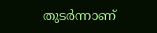തുടര്‍ന്നാണ്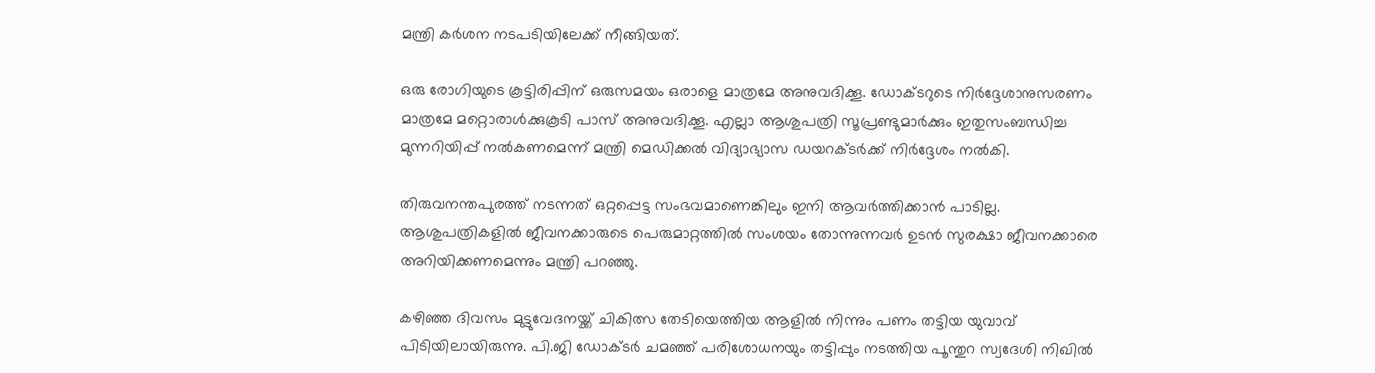മന്ത്രി കര്‍ശന നടപടിയിലേക്ക് നീങ്ങിയത്.

ഒരു രോഗിയുടെ കൂട്ടിരിപ്പിന് ഒരുസമയം ഒരാളെ മാത്രമേ അനുവദിക്കൂ. ഡോക്ടറുടെ നിര്‍ദ്ദേശാനുസരണം മാത്രമേ മറ്റൊരാള്‍ക്കുകൂടി പാസ് അനുവദിക്കൂ. എല്ലാ ആശുപത്രി സൂപ്രണ്ടുമാര്‍ക്കും ഇതുസംബന്ധിച്ച മുന്നറിയിപ്പ് നല്‍കണമെന്ന് മന്ത്രി മെഡിക്കല്‍ വിദ്യാഭ്യാസ ഡയറക്ടര്‍ക്ക് നിര്‍ദ്ദേശം നല്‍കി.

തിരുവനന്തപുരത്ത് നടന്നത് ഒറ്റപ്പെട്ട സംഭവമാണെങ്കിലും ഇനി ആവര്‍ത്തിക്കാന്‍ പാടില്ല. ആശുപത്രികളില്‍ ജീവനക്കാരുടെ പെരുമാറ്റത്തില്‍ സംശയം തോന്നുന്നവര്‍ ഉടന്‍ സുരക്ഷാ ജീവനക്കാരെ അറിയിക്കണമെന്നും മന്ത്രി പറഞ്ഞു.

കഴിഞ്ഞ ദിവസം മുട്ടുവേദനയ്ക്ക് ചികിത്സ തേടിയെത്തിയ ആളില്‍ നിന്നും പണം തട്ടിയ യുവാവ് പിടിയിലായിരുന്നു. പി.ജി ഡോക്ടര്‍ ചമഞ്ഞ് പരിശോധനയും തട്ടിപ്പും നടത്തിയ പൂന്തുറ സ്വദേശി നിഖില്‍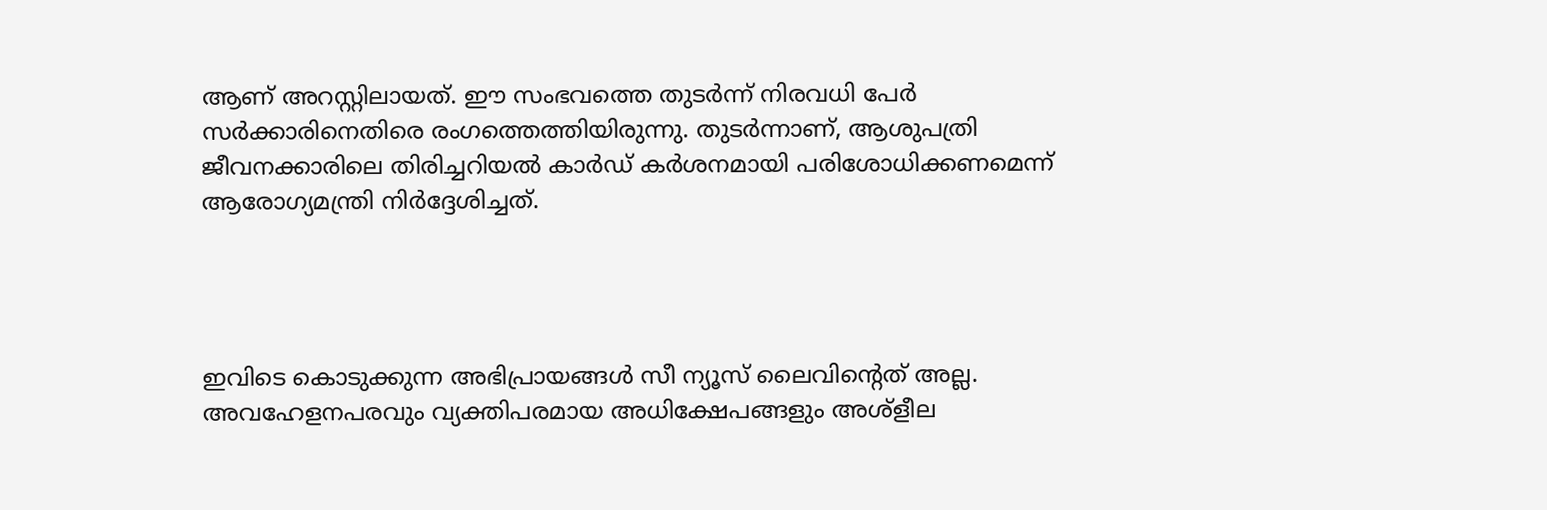ആണ് അറസ്റ്റിലായത്. ഈ സംഭവത്തെ തുടര്‍ന്ന് നിരവധി പേര്‍ സര്‍ക്കാരിനെതിരെ രംഗത്തെത്തിയിരുന്നു. തുടര്‍ന്നാണ്, ആശുപത്രി ജീവനക്കാരിലെ തിരിച്ചറിയല്‍ കാര്‍ഡ് കര്‍ശനമായി പരിശോധിക്കണമെന്ന് ആരോഗ്യമന്ത്രി നിര്‍ദ്ദേശിച്ചത്.




ഇവിടെ കൊടുക്കുന്ന അഭിപ്രായങ്ങള്‍ സീ ന്യൂസ് ലൈവിന്റെത് അല്ല. അവഹേളനപരവും വ്യക്തിപരമായ അധിക്ഷേപങ്ങളും അശ്‌ളീല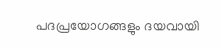പദപ്രയോഗങ്ങളും ദയവായി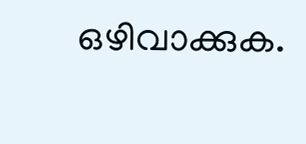ഒഴിവാക്കുക.